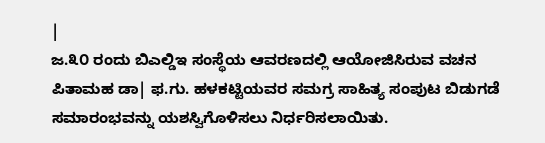|
ಜ.೩೦ ರಂದು ಬಿಎಲ್ಡಿಇ ಸಂಸ್ಥೆಯ ಆವರಣದಲ್ಲಿ ಆಯೋಜಿಸಿರುವ ವಚನ ಪಿತಾಮಹ ಡಾ| ಫ.ಗು. ಹಳಕಟ್ಟಿಯವರ ಸಮಗ್ರ ಸಾಹಿತ್ಯ ಸಂಪುಟ ಬಿಡುಗಡೆ ಸಮಾರಂಭವನ್ನು ಯಶಸ್ವಿಗೊಳಿಸಲು ನಿರ್ಧರಿಸಲಾಯಿತು.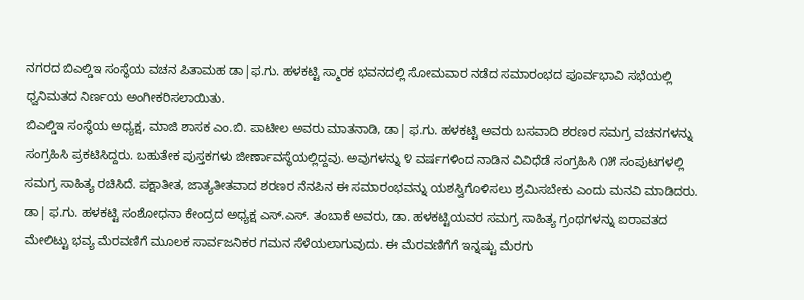ನಗರದ ಬಿಎಲ್ಡಿಇ ಸಂಸ್ಥೆಯ ವಚನ ಪಿತಾಮಹ ಡಾ|ಫ.ಗು. ಹಳಕಟ್ಟಿ ಸ್ಮಾರಕ ಭವನದಲ್ಲಿ ಸೋಮವಾರ ನಡೆದ ಸಮಾರಂಭದ ಪೂರ್ವಭಾವಿ ಸಭೆಯಲ್ಲಿ ಧ್ವನಿಮತದ ನಿರ್ಣಯ ಅಂಗೀಕರಿಸಲಾಯಿತು.
ಬಿಎಲ್ಡಿಇ ಸಂಸ್ಥೆಯ ಅಧ್ಯಕ್ಷ, ಮಾಜಿ ಶಾಸಕ ಎಂ.ಬಿ. ಪಾಟೀಲ ಅವರು ಮಾತನಾಡಿ, ಡಾ| ಫ.ಗು. ಹಳಕಟ್ಟಿ ಅವರು ಬಸವಾದಿ ಶರಣರ ಸಮಗ್ರ ವಚನಗಳನ್ನು ಸಂಗ್ರಹಿಸಿ ಪ್ರಕಟಿಸಿದ್ದರು. ಬಹುತೇಕ ಪುಸ್ತಕಗಳು ಜೀರ್ಣಾವಸ್ಥೆಯಲ್ಲಿದ್ದವು. ಅವುಗಳನ್ನು ೪ ವರ್ಷಗಳಿಂದ ನಾಡಿನ ವಿವಿಧೆಡೆ ಸಂಗ್ರಹಿಸಿ ೧೫ ಸಂಪುಟಗಳಲ್ಲಿ ಸಮಗ್ರ ಸಾಹಿತ್ಯ ರಚಿಸಿದೆ. ಪಕ್ಷಾತೀತ, ಜಾತ್ಯತೀತವಾದ ಶರಣರ ನೆನಪಿನ ಈ ಸಮಾರಂಭವನ್ನು ಯಶಸ್ವಿಗೊಳಿಸಲು ಶ್ರಮಿಸಬೇಕು ಎಂದು ಮನವಿ ಮಾಡಿದರು. ಡಾ| ಫ.ಗು. ಹಳಕಟ್ಟಿ ಸಂಶೋಧನಾ ಕೇಂದ್ರದ ಅಧ್ಯಕ್ಷ ಎಸ್.ಎಸ್. ತಂಬಾಕೆ ಅವರು, ಡಾ. ಹಳಕಟ್ಟಿಯವರ ಸಮಗ್ರ ಸಾಹಿತ್ಯ ಗ್ರಂಥಗಳನ್ನು ಐರಾವತದ ಮೇಲಿಟ್ಟು ಭವ್ಯ ಮೆರವಣಿಗೆ ಮೂಲಕ ಸಾರ್ವಜನಿಕರ ಗಮನ ಸೆಳೆಯಲಾಗುವುದು. ಈ ಮೆರವಣಿಗೆಗೆ ಇನ್ನಷ್ಟು ಮೆರಗು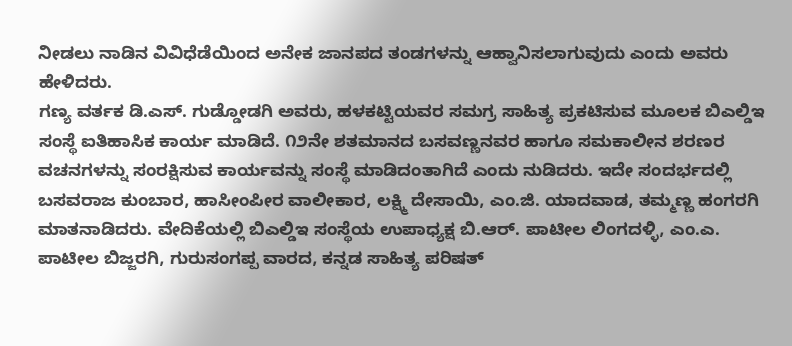ನೀಡಲು ನಾಡಿನ ವಿವಿಧೆಡೆಯಿಂದ ಅನೇಕ ಜಾನಪದ ತಂಡಗಳನ್ನು ಆಹ್ವಾನಿಸಲಾಗುವುದು ಎಂದು ಅವರು ಹೇಳಿದರು.
ಗಣ್ಯ ವರ್ತಕ ಡಿ.ಎಸ್. ಗುಡ್ಡೋಡಗಿ ಅವರು, ಹಳಕಟ್ಟಿಯವರ ಸಮಗ್ರ ಸಾಹಿತ್ಯ ಪ್ರಕಟಿಸುವ ಮೂಲಕ ಬಿಎಲ್ಡಿಇ ಸಂಸ್ಥೆ ಐತಿಹಾಸಿಕ ಕಾರ್ಯ ಮಾಡಿದೆ. ೧೨ನೇ ಶತಮಾನದ ಬಸವಣ್ಣನವರ ಹಾಗೂ ಸಮಕಾಲೀನ ಶರಣರ ವಚನಗಳನ್ನು ಸಂರಕ್ಷಿಸುವ ಕಾರ್ಯವನ್ನು ಸಂಸ್ಥೆ ಮಾಡಿದಂತಾಗಿದೆ ಎಂದು ನುಡಿದರು. ಇದೇ ಸಂದರ್ಭದಲ್ಲಿ ಬಸವರಾಜ ಕುಂಬಾರ, ಹಾಸೀಂಪೀರ ವಾಲೀಕಾರ, ಲಕ್ಷ್ಮಿ ದೇಸಾಯಿ, ಎಂ.ಜಿ. ಯಾದವಾಡ, ತಮ್ಮಣ್ಣ ಹಂಗರಗಿ ಮಾತನಾಡಿದರು. ವೇದಿಕೆಯಲ್ಲಿ ಬಿಎಲ್ಡಿಇ ಸಂಸ್ಥೆಯ ಉಪಾಧ್ಯಕ್ಷ ಬಿ.ಆರ್. ಪಾಟೀಲ ಲಿಂಗದಳ್ಳಿ, ಎಂ.ಎ. ಪಾಟೀಲ ಬಿಜ್ಜರಗಿ, ಗುರುಸಂಗಪ್ಪ ವಾರದ, ಕನ್ನಡ ಸಾಹಿತ್ಯ ಪರಿಷತ್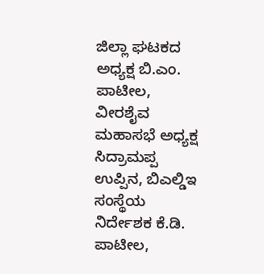ಜಿಲ್ಲಾ ಘಟಕದ ಅಧ್ಯಕ್ಷ ಬಿ.ಎಂ. ಪಾಟೀಲ, ವೀರಶೈವ ಮಹಾಸಭೆ ಅಧ್ಯಕ್ಷ ಸಿದ್ರಾಮಪ್ಪ ಉಪ್ಪಿನ, ಬಿಎಲ್ಡಿಇ ಸಂಸ್ಥೆಯ ನಿರ್ದೇಶಕ ಕೆ.ಡಿ. ಪಾಟೀಲ,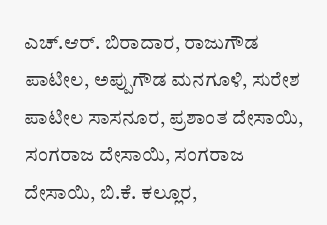ಎಚ್.ಆರ್. ಬಿರಾದಾರ, ರಾಜುಗೌಡ ಪಾಟೀಲ, ಅಪ್ಪುಗೌಡ ಮನಗೂಳಿ, ಸುರೇಶ ಪಾಟೀಲ ಸಾಸನೂರ, ಪ್ರಶಾಂತ ದೇಸಾಯಿ, ಸಂಗರಾಜ ದೇಸಾಯಿ, ಸಂಗರಾಜ ದೇಸಾಯಿ, ಬಿ.ಕೆ. ಕಲ್ಲೂರ,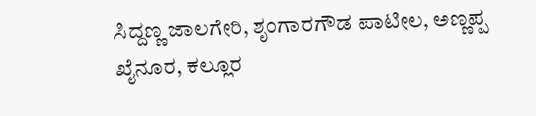ಸಿದ್ದಣ್ಣ ಜಾಲಗೇರಿ, ಶೃಂಗಾರಗೌಡ ಪಾಟೀಲ, ಅಣ್ಣಪ್ಪ ಖೈನೂರ, ಕಲ್ಲೂರ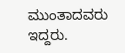ಮುಂತಾದವರು ಇದ್ದರು.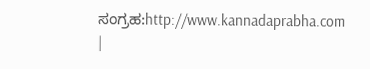ಸಂಗ್ರಹ:http://www.kannadaprabha.com
|